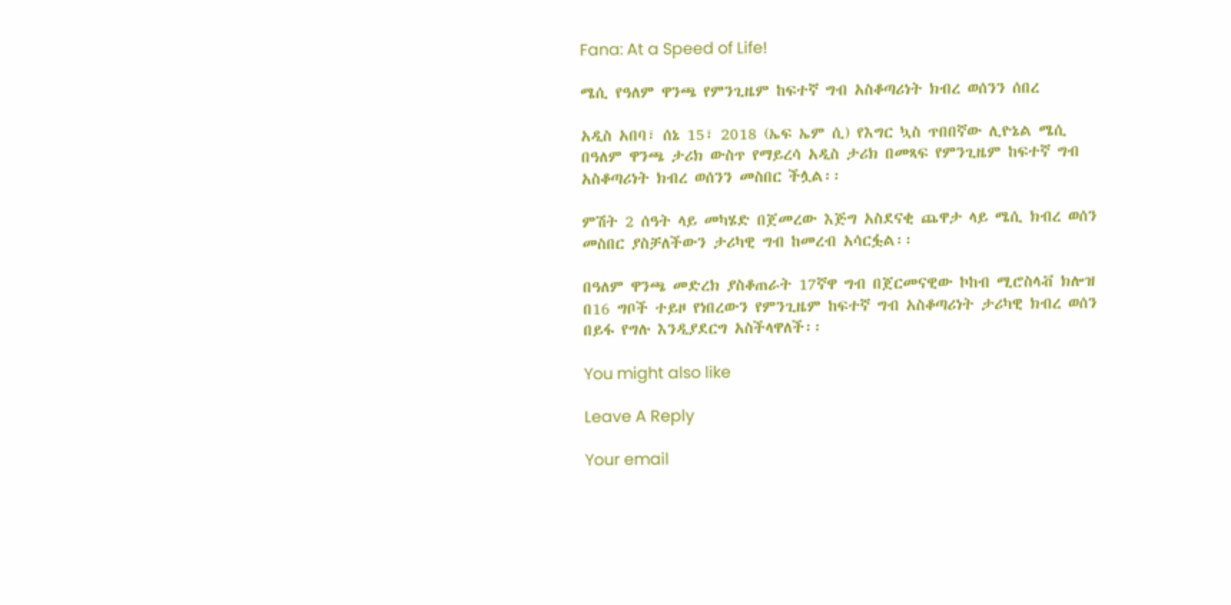Fana: At a Speed of Life!

ሜሲ የዓለም ዋንጫ የምንጊዜም ከፍተኛ ግብ አስቆጣሪነት ክብረ ወሰንን ሰበረ

አዲስ አበባ፣ ሰኔ 15፣ 2018 (ኤፍ ኤም ሲ) የእግር ኳስ ጥበበኛው ሊዮኔል ሜሲ በዓለም ዋንጫ ታሪክ ውስጥ የማይረሳ አዲስ ታሪክ በመጻፍ የምንጊዜም ከፍተኛ ግብ አስቆጣሪነት ክብረ ወሰንን መስበር ችሏል፡፡

ምሽት 2 ሰዓት ላይ መካሄድ በጀመረው እጅግ አስደናቂ ጨዋታ ላይ ሜሲ ክብረ ወሰን መስበር ያስቻለችውን ታሪካዊ ግብ ከመረብ አሳርፏል፡፡

በዓለም ዋንጫ መድረክ ያስቆጠራት 17ኛዋ ግብ በጀርመናዊው ኮከብ ሚሮስላቭ ክሎዝ በ16 ግቦች ተይዞ የነበረውን የምንጊዜም ከፍተኛ ግብ አስቆጣሪነት ታሪካዊ ክብረ ወሰን በይፋ የግሉ እንዲያደርግ አስችላዋለች፡፡

You might also like

Leave A Reply

Your email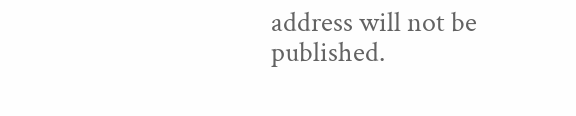address will not be published.